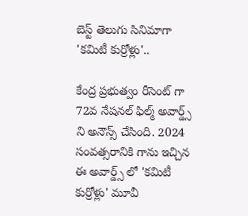బెస్ట్ తెలుగు సినిమాగా 'కమిటీ కుర్రోళ్లు'..

కేంద్ర ప్రభుత్వం రీసెంట్ గా 72వ నేషనల్ ఫిల్మ్ అవార్డ్స్ ని అనౌన్స్ చేసింది. 2024 సంవత్సరానికి గాను ఇచ్చిన ఈ అవార్డ్స్ లో 'కమిటీ కుర్రోళ్లు' మూవీ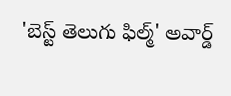'బెస్ట్ తెలుగు ఫిల్మ్' అవార్డ్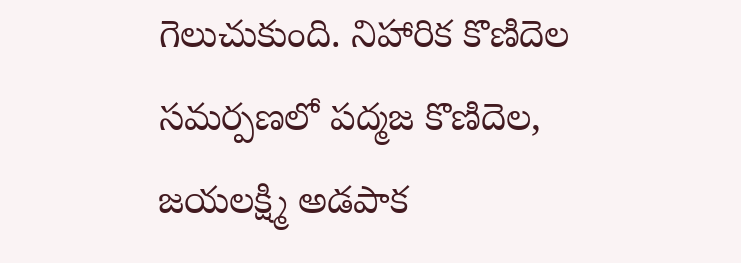గెలుచుకుంది. నిహారిక కొణిదెల సమర్పణలో పద్మజ కొణిదెల, జయలక్ష్మి అడపాక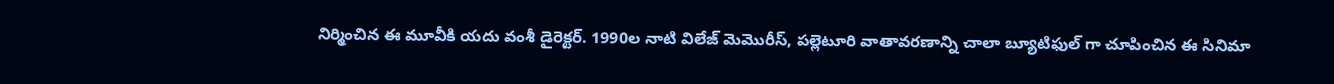నిర్మించిన ఈ మూవీకి యదు వంశీ డైరెక్టర్. 1990ల నాటి విలేజ్ మెమొరీస్, పల్లెటూరి వాతావరణాన్ని చాలా బ్యూటిఫుల్ గా చూపించిన ఈ సినిమా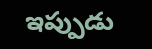ఇప్పుడు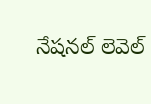నేషనల్ లెవెల్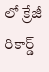లో క్రేజీ రికార్డ్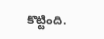కొట్టింది.